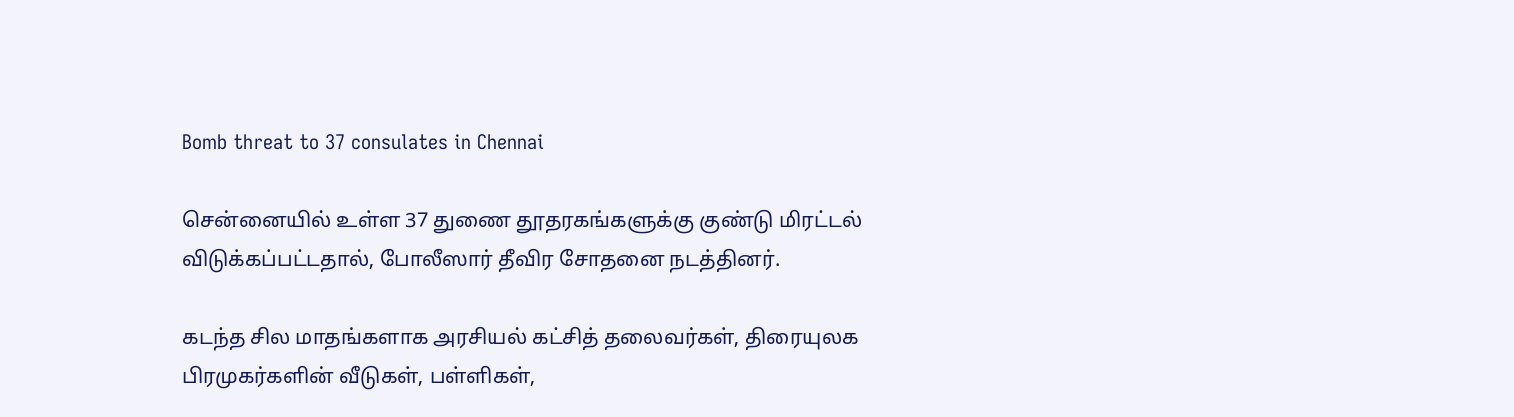Bomb threat to 37 consulates in Chennai

சென்னையில் உள்ள 37 துணை தூதரகங்களுக்கு குண்டு மிரட்டல் விடுக்கப்பட்டதால், போலீஸார் தீவிர சோதனை நடத்தினர்.

கடந்த சில மாதங்களாக அரசியல் கட்சித் தலைவர்கள், திரையுலக பிரமுகர்களின் வீடுகள், பள்ளிகள்,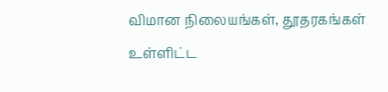விமான நிலையங்கள், தூதரகங்கள் உள்ளிட்ட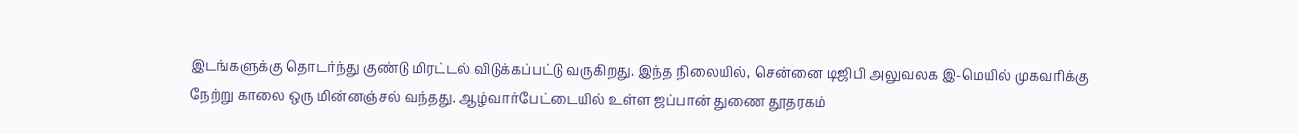இடங்களுக்கு தொடர்ந்து குண்டு மிரட்டல் விடுக்கப்பட்டு வருகிறது. இந்த நிலையில், சென்னை டிஜிபி அலுவலக இ-மெயில் முகவரிக்கு நேற்று காலை ஒரு மின்னஞ்சல் வந்தது. ஆழ்வார்பேட்டையில் உள்ள ஜப்பான் துணை தூதரகம்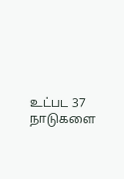உட்பட 37 நாடுகளை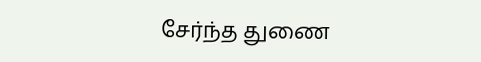சேர்ந்த துணை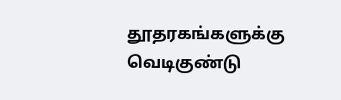தூதரகங்களுக்கு வெடிகுண்டு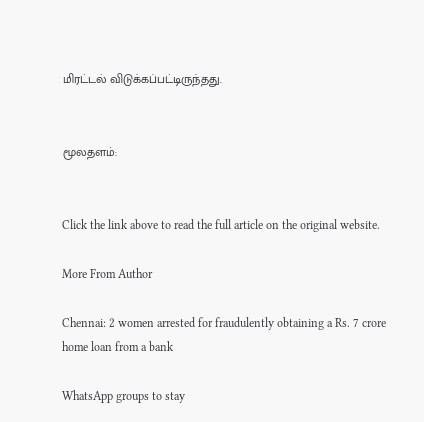மிரட்டல் விடுக்கப்பட்டிருந்தது.


மூலதளம்:


Click the link above to read the full article on the original website.

More From Author

Chennai: 2 women arrested for fraudulently obtaining a Rs. 7 crore home loan from a bank

WhatsApp groups to stay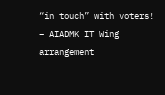“in touch” with voters! – AIADMK IT Wing arrangement